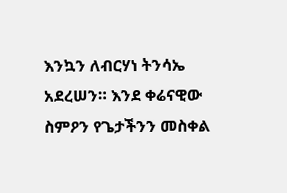እንኳን ለብርሃነ ትንሳኤ አደረሠን። እንደ ቀሬናዊው ስምዖን የጌታችንን መስቀል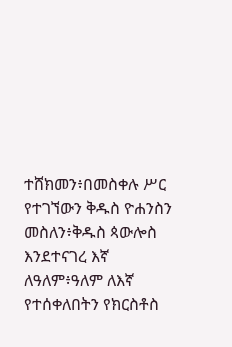ተሸክመን፥በመስቀሉ ሥር የተገኘውን ቅዱስ ዮሐንስን መስለን፥ቅዱስ ጳውሎስ እንደተናገረ እኛ ለዓለም፥ዓለም ለእኛ የተሰቀለበትን የክርስቶስ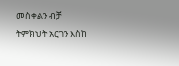መስቀልን ብቻ ትምክህት አርገን እስከ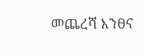መጨረሻ እንፀና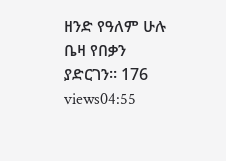ዘንድ የዓለም ሁሉ ቤዛ የበቃን ያድርገን። 176 views04:55